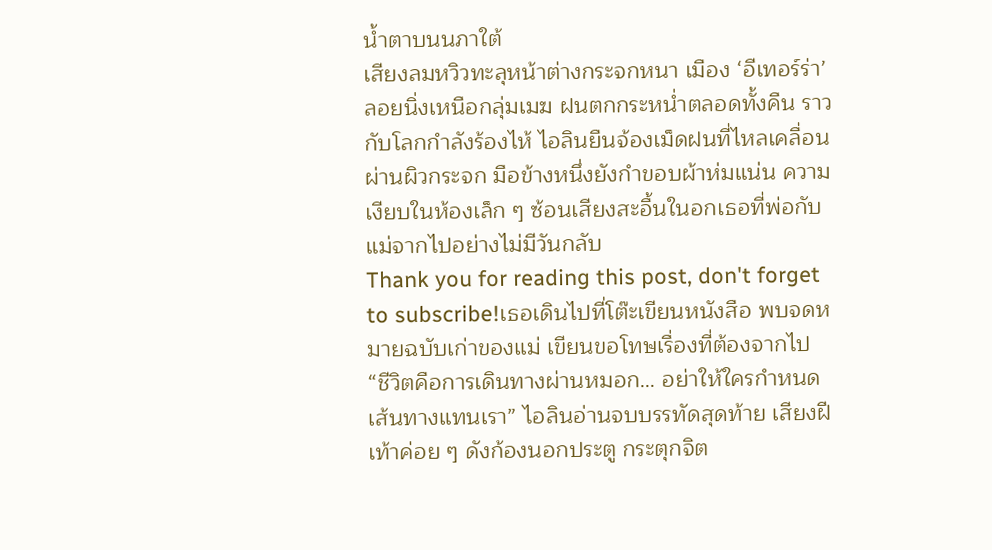น้ำตาบนนภาใต้
เสียงลมหวิวทะลุหน้าต่างกระจกหนา เมือง ‘อีเทอร์ร่า’ ลอยนิ่งเหนือกลุ่มเมฆ ฝนตกกระหน่ำตลอดทั้งคืน ราวกับโลกกำลังร้องไห้ ไอลินยืนจ้องเม็ดฝนที่ไหลเคลื่อนผ่านผิวกระจก มือข้างหนึ่งยังกำขอบผ้าห่มแน่น ความเงียบในห้องเล็ก ๆ ซ้อนเสียงสะอื้นในอกเธอที่พ่อกับแม่จากไปอย่างไม่มีวันกลับ
Thank you for reading this post, don't forget to subscribe!เธอเดินไปที่โต๊ะเขียนหนังสือ พบจดหมายฉบับเก่าของแม่ เขียนขอโทษเรื่องที่ต้องจากไป “ชีวิตคือการเดินทางผ่านหมอก… อย่าให้ใครกำหนดเส้นทางแทนเรา” ไอลินอ่านจบบรรทัดสุดท้าย เสียงฝีเท้าค่อย ๆ ดังก้องนอกประตู กระตุกจิต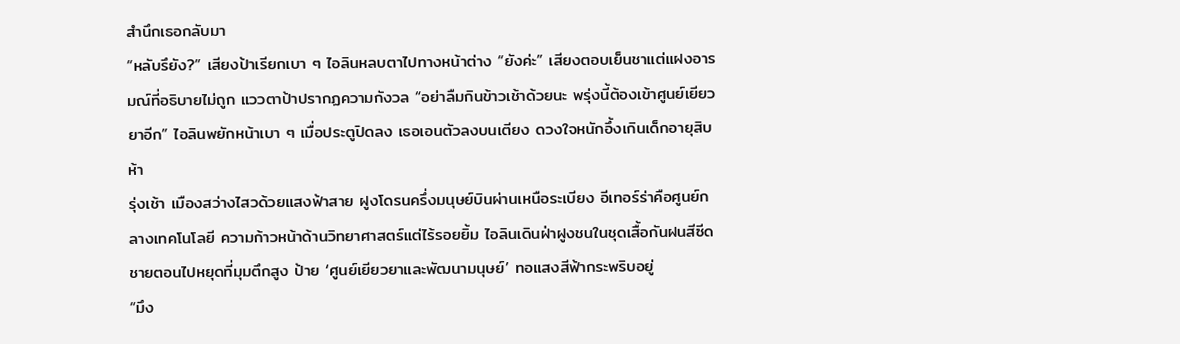สำนึกเธอกลับมา
“หลับรึยัง?” เสียงป้าเรียกเบา ๆ ไอลินหลบตาไปทางหน้าต่าง “ยังค่ะ” เสียงตอบเย็นชาแต่แฝงอารมณ์ที่อธิบายไม่ถูก แววตาป้าปรากฏความกังวล “อย่าลืมกินข้าวเช้าด้วยนะ พรุ่งนี้ต้องเข้าศูนย์เยียวยาอีก” ไอลินพยักหน้าเบา ๆ เมื่อประตูปิดลง เธอเอนตัวลงบนเตียง ดวงใจหนักอึ้งเกินเด็กอายุสิบห้า
รุ่งเช้า เมืองสว่างไสวด้วยแสงฟ้าสาย ฝูงโดรนครึ่งมนุษย์บินผ่านเหนือระเบียง อีเทอร์ร่าคือศูนย์กลางเทคโนโลยี ความก้าวหน้าด้านวิทยาศาสตร์แต่ไร้รอยยิ้ม ไอลินเดินฝ่าฝูงชนในชุดเสื้อกันฝนสีซีด ชายตอนไปหยุดที่มุมตึกสูง ป้าย ‘ศูนย์เยียวยาและพัฒนามนุษย์’ ทอแสงสีฟ้ากระพริบอยู่
“มึง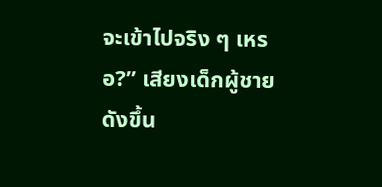จะเข้าไปจริง ๆ เหรอ?” เสียงเด็กผู้ชายดังขึ้น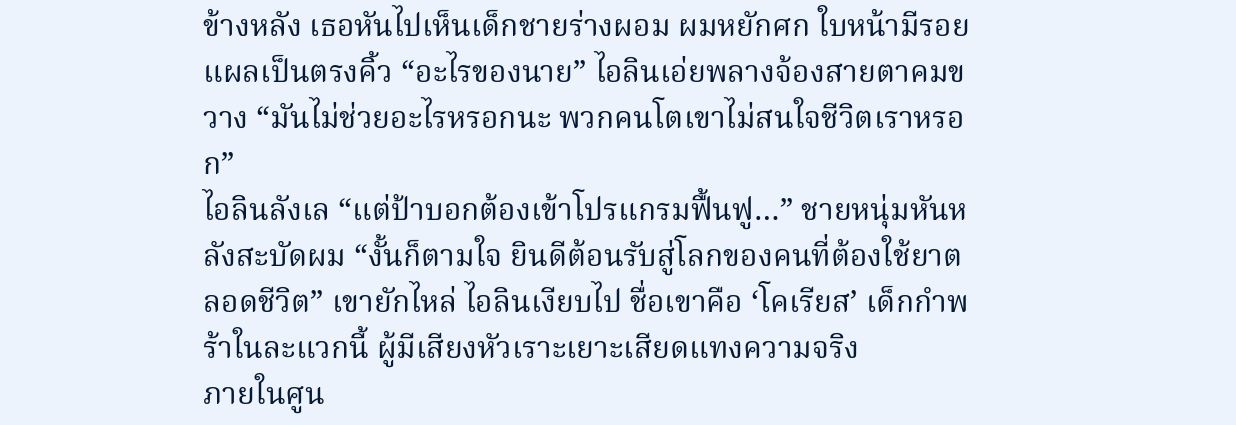ข้างหลัง เธอหันไปเห็นเด็กชายร่างผอม ผมหยักศก ใบหน้ามีรอยแผลเป็นตรงคิ้ว “อะไรของนาย” ไอลินเอ่ยพลางจ้องสายตาคมขวาง “มันไม่ช่วยอะไรหรอกนะ พวกคนโตเขาไม่สนใจชีวิตเราหรอก”
ไอลินลังเล “แต่ป้าบอกต้องเข้าโปรแกรมฟื้นฟู…” ชายหนุ่มหันหลังสะบัดผม “งั้นก็ตามใจ ยินดีต้อนรับสู่โลกของคนที่ต้องใช้ยาตลอดชีวิต” เขายักไหล่ ไอลินเงียบไป ชื่อเขาคือ ‘โคเรียส’ เด็กกำพร้าในละแวกนี้ ผู้มีเสียงหัวเราะเยาะเสียดแทงความจริง
ภายในศูน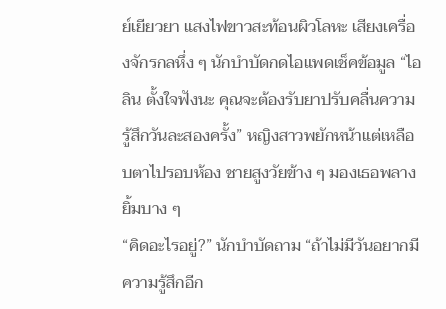ย์เยียวยา แสงไฟขาวสะท้อนผิวโลหะ เสียงเครื่องจักรกลหึ่ง ๆ นักบำบัดกดไอแพดเช็คข้อมูล “ไอลิน ตั้งใจฟังนะ คุณจะต้องรับยาปรับคลื่นความรู้สึกวันละสองครั้ง” หญิงสาวพยักหน้าแต่เหลือบตาไปรอบห้อง ชายสูงวัยข้าง ๆ มองเธอพลางยิ้มบาง ๆ
“คิดอะไรอยู่?” นักบำบัดถาม “ถ้าไม่มีวันอยากมีความรู้สึกอีก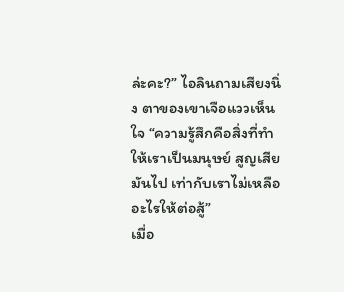ล่ะคะ?” ไอลินถามเสียงนิ่ง ตาของเขาเจือแววเห็นใจ “ความรู้สึกคือสิ่งที่ทำให้เราเป็นมนุษย์ สูญเสียมันไป เท่ากับเราไม่เหลืออะไรให้ต่อสู้”
เมื่อ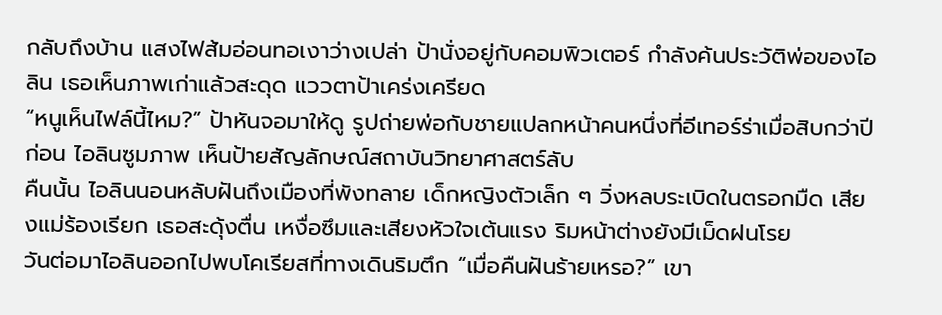กลับถึงบ้าน แสงไฟส้มอ่อนทอเงาว่างเปล่า ป้านั่งอยู่กับคอมพิวเตอร์ กำลังค้นประวัติพ่อของไอลิน เธอเห็นภาพเก่าแล้วสะดุด แววตาป้าเคร่งเครียด
“หนูเห็นไฟล์นี้ไหม?” ป้าหันจอมาให้ดู รูปถ่ายพ่อกับชายแปลกหน้าคนหนึ่งที่อีเทอร์ร่าเมื่อสิบกว่าปีก่อน ไอลินซูมภาพ เห็นป้ายสัญลักษณ์สถาบันวิทยาศาสตร์ลับ
คืนนั้น ไอลินนอนหลับฝันถึงเมืองที่พังทลาย เด็กหญิงตัวเล็ก ๆ วิ่งหลบระเบิดในตรอกมืด เสียงแม่ร้องเรียก เธอสะดุ้งตื่น เหงื่อซึมและเสียงหัวใจเต้นแรง ริมหน้าต่างยังมีเม็ดฝนโรย
วันต่อมาไอลินออกไปพบโคเรียสที่ทางเดินริมตึก “เมื่อคืนฝันร้ายเหรอ?” เขา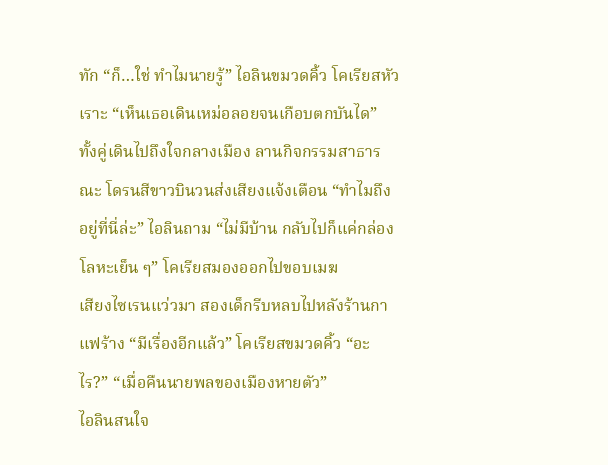ทัก “ก็…ใช่ ทำไมนายรู้” ไอลินขมวดคิ้ว โคเรียสหัวเราะ “เห็นเธอเดินเหม่อลอยจนเกือบตกบันได”
ทั้งคู่เดินไปถึงใจกลางเมือง ลานกิจกรรมสาธารณะ โดรนสีขาวบินวนส่งเสียงแจ้งเตือน “ทำไมถึงอยู่ที่นี่ล่ะ” ไอลินถาม “ไม่มีบ้าน กลับไปก็แค่กล่องโลหะเย็น ๆ” โคเรียสมองออกไปขอบเมฆ
เสียงไซเรนแว่วมา สองเด็กรีบหลบไปหลังร้านกาแฟร้าง “มีเรื่องอีกแล้ว” โคเรียสขมวดคิ้ว “อะไร?” “เมื่อคืนนายพลของเมืองหายตัว”
ไอลินสนใจ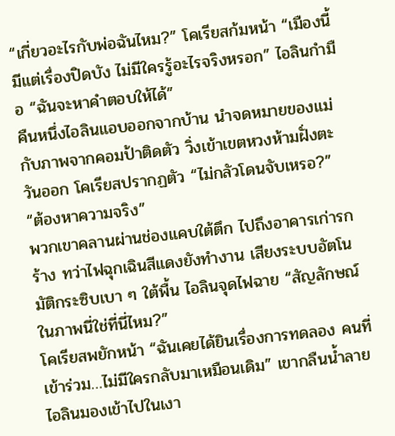“เกี่ยวอะไรกับพ่อฉันไหม?” โคเรียสก้มหน้า “เมืองนี้มีแต่เรื่องปิดบัง ไม่มีใครรู้อะไรจริงหรอก” ไอลินกำมือ “ฉันจะหาคำตอบให้ได้”
คืนหนึ่งไอลินแอบออกจากบ้าน นำจดหมายของแม่กับภาพจากคอมป้าติดตัว วิ่งเข้าเขตหวงห้ามฝั่งตะวันออก โคเรียสปรากฏตัว “ไม่กลัวโดนจับเหรอ?” “ต้องหาความจริง”
พวกเขาคลานผ่านช่องแคบใต้ตึก ไปถึงอาคารเก่ารกร้าง ทว่าไฟฉุกเฉินสีแดงยังทำงาน เสียงระบบอัตโนมัติกระซิบเบา ๆ ใต้พื้น ไอลินจุดไฟฉาย “สัญลักษณ์ในภาพนี่ใช่ที่นี่ไหม?”
โคเรียสพยักหน้า “ฉันเคยได้ยินเรื่องการทดลอง คนที่เข้าร่วม…ไม่มีใครกลับมาเหมือนเดิม” เขากลืนน้ำลาย ไอลินมองเข้าไปในเงา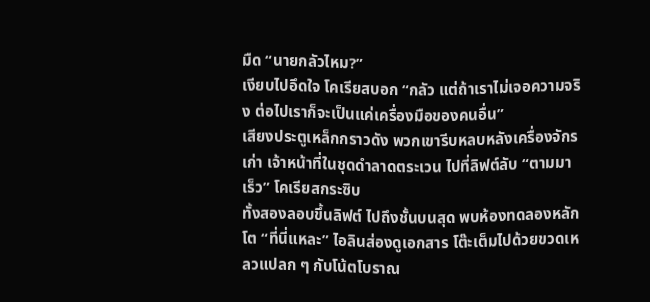มืด “นายกลัวไหม?”
เงียบไปอึดใจ โคเรียสบอก “กลัว แต่ถ้าเราไม่เจอความจริง ต่อไปเราก็จะเป็นแค่เครื่องมือของคนอื่น”
เสียงประตูเหล็กกราวดัง พวกเขารีบหลบหลังเครื่องจักรเก่า เจ้าหน้าที่ในชุดดำลาดตระเวน ไปที่ลิฟต์ลับ “ตามมาเร็ว” โคเรียสกระซิบ
ทั้งสองลอบขึ้นลิฟต์ ไปถึงชั้นบนสุด พบห้องทดลองหลักโต “ที่นี่แหละ” ไอลินส่องดูเอกสาร โต๊ะเต็มไปด้วยขวดเหลวแปลก ๆ กับโน้ตโบราณ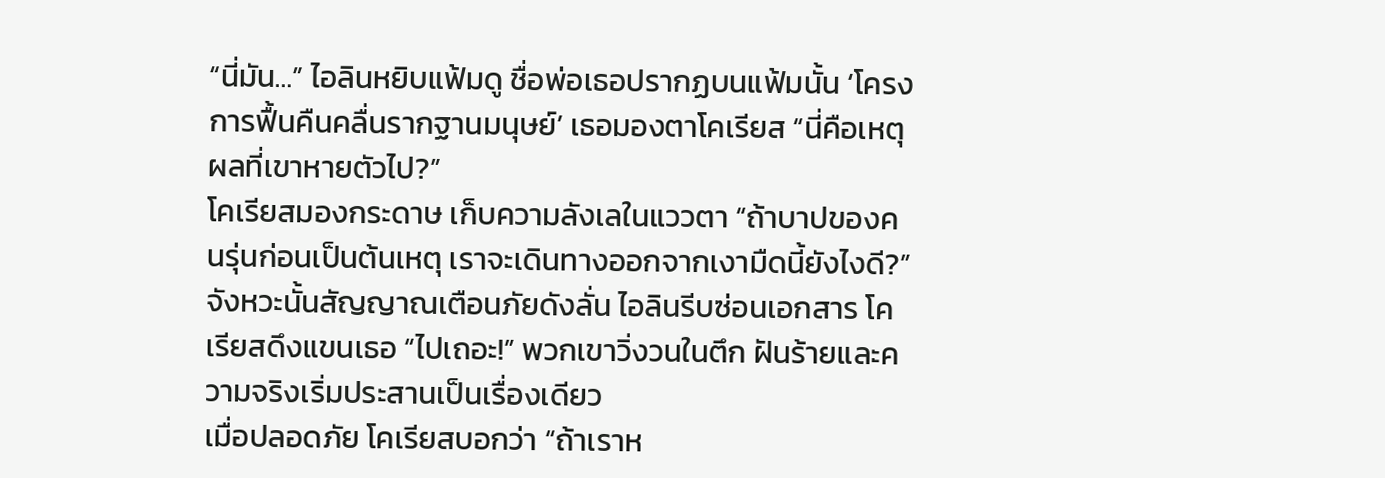“นี่มัน…” ไอลินหยิบแฟ้มดู ชื่อพ่อเธอปรากฏบนแฟ้มนั้น ‘โครงการฟื้นคืนคลื่นรากฐานมนุษย์’ เธอมองตาโคเรียส “นี่คือเหตุผลที่เขาหายตัวไป?”
โคเรียสมองกระดาษ เก็บความลังเลในแววตา “ถ้าบาปของคนรุ่นก่อนเป็นต้นเหตุ เราจะเดินทางออกจากเงามืดนี้ยังไงดี?”
จังหวะนั้นสัญญาณเตือนภัยดังลั่น ไอลินรีบซ่อนเอกสาร โคเรียสดึงแขนเธอ “ไปเถอะ!” พวกเขาวิ่งวนในตึก ฝันร้ายและความจริงเริ่มประสานเป็นเรื่องเดียว
เมื่อปลอดภัย โคเรียสบอกว่า “ถ้าเราห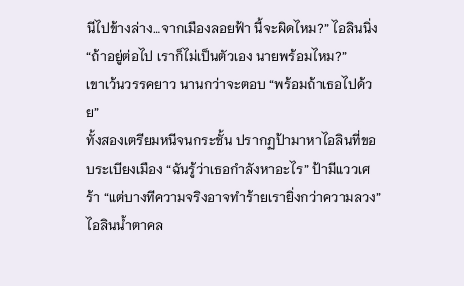นีไปข้างล่าง…จากเมืองลอยฟ้า นี้จะผิดไหม?” ไอลินนิ่ง “ถ้าอยู่ต่อไป เราก็ไม่เป็นตัวเอง นายพร้อมไหม?”
เขาเว้นวรรคยาว นานกว่าจะตอบ “พร้อมถ้าเธอไปด้วย”
ทั้งสองเตรียมหนีจนกระชั้น ปรากฏป้ามาหาไอลินที่ขอบระเบียงเมือง “ฉันรู้ว่าเธอกำลังหาอะไร” ป้ามีแววเศร้า “แต่บางทีความจริงอาจทำร้ายเรายิ่งกว่าความลวง”
ไอลินน้ำตาคล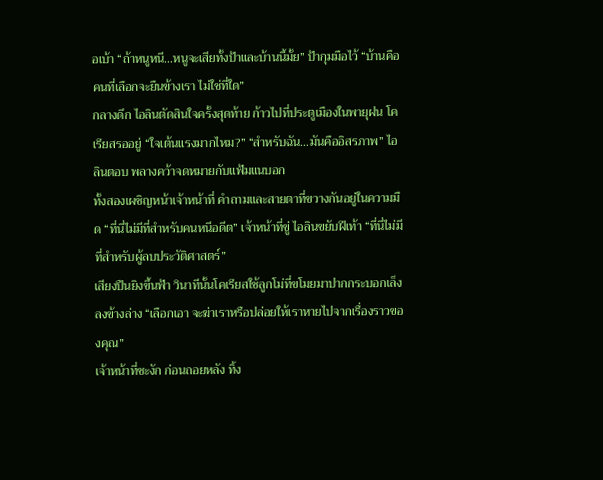อเบ้า “ถ้าหนูหนี…หนูจะเสียทั้งป้าและบ้านนี้มั้ย” ป้ากุมมือไว้ “บ้านคือคนที่เลือกจะยืนข้างเรา ไม่ใช่ที่ใด”
กลางดึก ไอลินตัดสินใจครั้งสุดท้าย ก้าวไปที่ประตูเมืองในพายุฝน โคเรียสรออยู่ “ใจเต้นแรงมากไหม?” “สำหรับฉัน…มันคืออิสรภาพ” ไอลินตอบ พลางคว้าจดหมายกับแฟ้มแนบอก
ทั้งสองเผชิญหน้าเจ้าหน้าที่ คำถามและสายตาที่ขวางกันอยู่ในความมืด “ที่นี่ไม่มีที่สำหรับคนหนีอดีต” เจ้าหน้าที่ขู่ ไอลินขยับฝีเท้า “ที่นี่ไม่มีที่สำหรับผู้ลบประวัติศาสตร์”
เสียงปืนยิงขึ้นฟ้า วินาทีนั้นโคเรียสใช้ลูกโม่ที่ขโมยมาปากกระบอกเล็งลงข้างล่าง “เลือกเอา จะฆ่าเราหรือปล่อยให้เราหายไปจากเรื่องราวของคุณ”
เจ้าหน้าที่ชะงัก ก่อนถอยหลัง ทิ้ง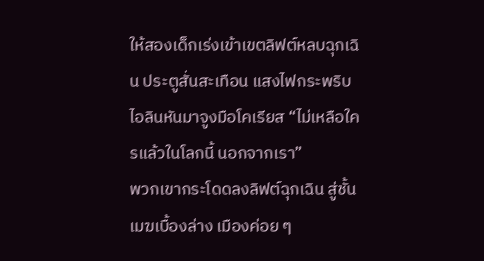ให้สองเด็กเร่งเข้าเขตลิฟต์หลบฉุกเฉิน ประตูสั่นสะเทือน แสงไฟกระพริบ ไอลินหันมาจูงมือโคเรียส “ไม่เหลือใครแล้วในโลกนี้ นอกจากเรา”
พวกเขากระโดดลงลิฟต์ฉุกเฉิน สู่ชั้นเมฆเบื้องล่าง เมืองค่อย ๆ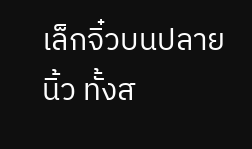เล็กจิ๋วบนปลายนิ้ว ทั้งส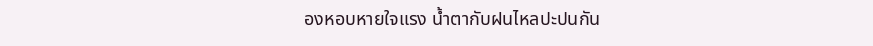องหอบหายใจแรง น้ำตากับฝนไหลปะปนกัน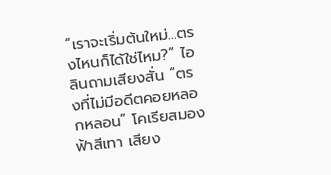“เราจะเริ่มต้นใหม่…ตรงไหนก็ได้ใช่ไหม?” ไอลินถามเสียงสั่น “ตรงที่ไม่มีอดีตคอยหลอกหลอน” โคเรียสมองฟ้าสีเทา เสียง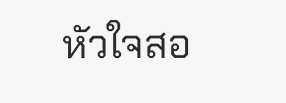หัวใจสอ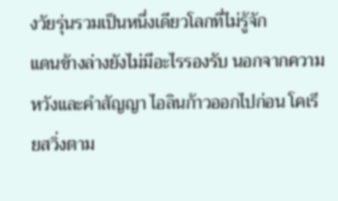งวัยรุ่นรวมเป็นหนึ่งเดียวโลกที่ไม่รู้จัก
แดนข้างล่างยังไม่มีอะไรรองรับ นอกจากความหวังและคำสัญญา ไอลินก้าวออกไปก่อน โคเรียสวิ่งตาม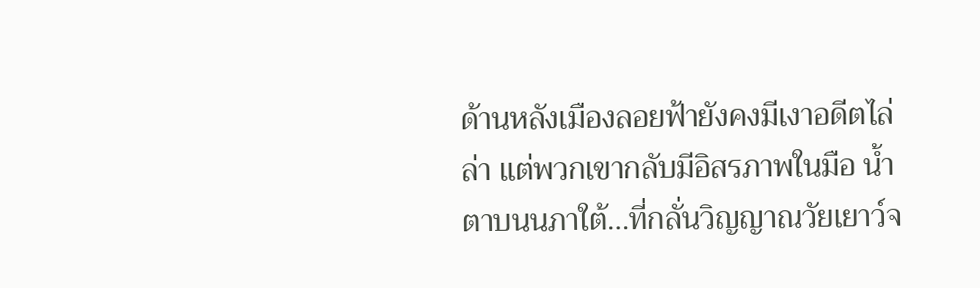ด้านหลังเมืองลอยฟ้ายังคงมีเงาอดีตไล่ล่า แต่พวกเขากลับมีอิสรภาพในมือ น้ำตาบนนภาใต้…ที่กลั่นวิญญาณวัยเยาว์จ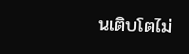นเติบโตไม่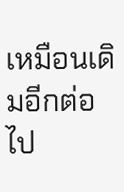เหมือนเดิมอีกต่อไป